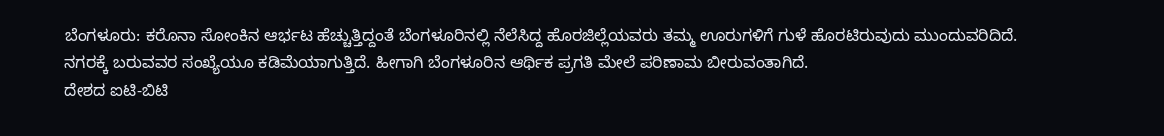ಬೆಂಗಳೂರು: ಕರೊನಾ ಸೋಂಕಿನ ಆರ್ಭಟ ಹೆಚ್ಚುತ್ತಿದ್ದಂತೆ ಬೆಂಗಳೂರಿನಲ್ಲಿ ನೆಲೆಸಿದ್ದ ಹೊರಜಿಲ್ಲೆಯವರು ತಮ್ಮ ಊರುಗಳಿಗೆ ಗುಳೆ ಹೊರಟಿರುವುದು ಮುಂದುವರಿದಿದೆ. ನಗರಕ್ಕೆ ಬರುವವರ ಸಂಖ್ಯೆಯೂ ಕಡಿಮೆಯಾಗುತ್ತಿದೆ. ಹೀಗಾಗಿ ಬೆಂಗಳೂರಿನ ಆರ್ಥಿಕ ಪ್ರಗತಿ ಮೇಲೆ ಪರಿಣಾಮ ಬೀರುವಂತಾಗಿದೆ.
ದೇಶದ ಐಟಿ-ಬಿಟಿ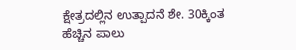ಕ್ಷೇತ್ರದಲ್ಲಿನ ಉತ್ಪಾದನೆ ಶೇ. 30ಕ್ಕಿಂತ ಹೆಚ್ಚಿನ ಪಾಲು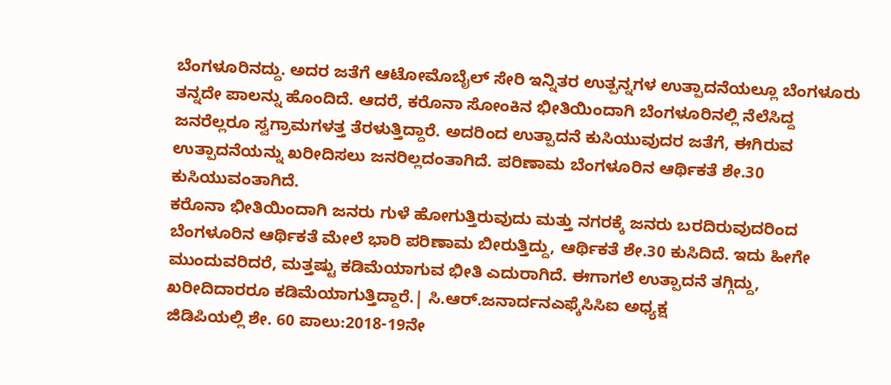ಬೆಂಗಳೂರಿನದ್ದು. ಅದರ ಜತೆಗೆ ಆಟೋಮೊಬೈಲ್ ಸೇರಿ ಇನ್ನಿತರ ಉತ್ಪನ್ನಗಳ ಉತ್ಪಾದನೆಯಲ್ಲೂ ಬೆಂಗಳೂರು ತನ್ನದೇ ಪಾಲನ್ನು ಹೊಂದಿದೆ. ಆದರೆ, ಕರೊನಾ ಸೋಂಕಿನ ಭೀತಿಯಿಂದಾಗಿ ಬೆಂಗಳೂರಿನಲ್ಲಿ ನೆಲೆಸಿದ್ದ ಜನರೆಲ್ಲರೂ ಸ್ವಗ್ರಾಮಗಳತ್ತ ತೆರಳುತ್ತಿದ್ದಾರೆ. ಅದರಿಂದ ಉತ್ಪಾದನೆ ಕುಸಿಯುವುದರ ಜತೆಗೆ, ಈಗಿರುವ ಉತ್ಪಾದನೆಯನ್ನು ಖರೀದಿಸಲು ಜನರಿಲ್ಲದಂತಾಗಿದೆ. ಪರಿಣಾಮ ಬೆಂಗಳೂರಿನ ಆರ್ಥಿಕತೆ ಶೇ.30 ಕುಸಿಯುವಂತಾಗಿದೆ.
ಕರೊನಾ ಭೀತಿಯಿಂದಾಗಿ ಜನರು ಗುಳೆ ಹೋಗುತ್ತಿರುವುದು ಮತ್ತು ನಗರಕ್ಕೆ ಜನರು ಬರದಿರುವುದರಿಂದ ಬೆಂಗಳೂರಿನ ಆರ್ಥಿಕತೆ ಮೇಲೆ ಭಾರಿ ಪರಿಣಾಮ ಬೀರುತ್ತಿದ್ದು, ಆರ್ಥಿಕತೆ ಶೇ.30 ಕುಸಿದಿದೆ. ಇದು ಹೀಗೇ ಮುಂದುವರಿದರೆ, ಮತ್ತಷ್ಟು ಕಡಿಮೆಯಾಗುವ ಭೀತಿ ಎದುರಾಗಿದೆ. ಈಗಾಗಲೆ ಉತ್ಪಾದನೆ ತಗ್ಗಿದ್ದು, ಖರೀದಿದಾರರೂ ಕಡಿಮೆಯಾಗುತ್ತಿದ್ದಾರೆ.| ಸಿ.ಆರ್.ಜನಾರ್ದನಎಫ್ಕೆಸಿಸಿಐ ಅಧ್ಯಕ್ಷ
ಜಿಡಿಪಿಯಲ್ಲಿ ಶೇ. 60 ಪಾಲು:2018-19ನೇ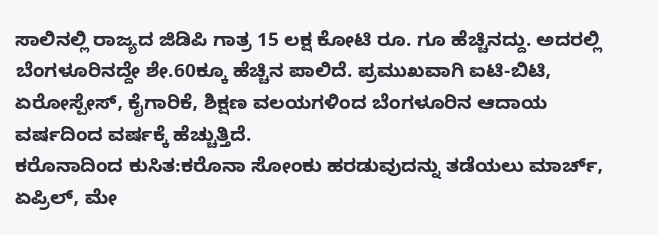ಸಾಲಿನಲ್ಲಿ ರಾಜ್ಯದ ಜಿಡಿಪಿ ಗಾತ್ರ 15 ಲಕ್ಷ ಕೋಟಿ ರೂ. ಗೂ ಹೆಚ್ಚಿನದ್ದು. ಅದರಲ್ಲಿ ಬೆಂಗಳೂರಿನದ್ದೇ ಶೇ.60ಕ್ಕೂ ಹೆಚ್ಚಿನ ಪಾಲಿದೆ. ಪ್ರಮುಖವಾಗಿ ಐಟಿ-ಬಿಟಿ, ಏರೋಸ್ಪೇಸ್, ಕೈಗಾರಿಕೆ, ಶಿಕ್ಷಣ ವಲಯಗಳಿಂದ ಬೆಂಗಳೂರಿನ ಆದಾಯ ವರ್ಷದಿಂದ ವರ್ಷಕ್ಕೆ ಹೆಚ್ಚುತ್ತಿದೆ.
ಕರೊನಾದಿಂದ ಕುಸಿತ:ಕರೊನಾ ಸೋಂಕು ಹರಡುವುದನ್ನು ತಡೆಯಲು ಮಾರ್ಚ್, ಏಪ್ರಿಲ್, ಮೇ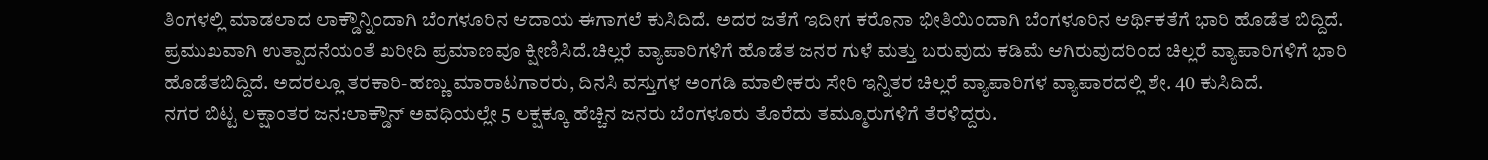ತಿಂಗಳಲ್ಲಿ ಮಾಡಲಾದ ಲಾಕ್ಡೌನ್ನಿಂದಾಗಿ ಬೆಂಗಳೂರಿನ ಆದಾಯ ಈಗಾಗಲೆ ಕುಸಿದಿದೆ. ಅದರ ಜತೆಗೆ ಇದೀಗ ಕರೊನಾ ಭೀತಿಯಿಂದಾಗಿ ಬೆಂಗಳೂರಿನ ಆರ್ಥಿಕತೆಗೆ ಭಾರಿ ಹೊಡೆತ ಬಿದ್ದಿದೆ. ಪ್ರಮುಖವಾಗಿ ಉತ್ಪಾದನೆಯಂತೆ ಖರೀದಿ ಪ್ರಮಾಣವೂ ಕ್ಷೀಣಿಸಿದೆ.ಚಿಲ್ಲರೆ ವ್ಯಾಪಾರಿಗಳಿಗೆ ಹೊಡೆತ ಜನರ ಗುಳೆ ಮತ್ತು ಬರುವುದು ಕಡಿಮೆ ಆಗಿರುವುದರಿಂದ ಚಿಲ್ಲರೆ ವ್ಯಾಪಾರಿಗಳಿಗೆ ಭಾರಿ ಹೊಡೆತಬಿದ್ದಿದೆ. ಅದರಲ್ಲೂ ತರಕಾರಿ-ಹಣ್ಣು ಮಾರಾಟಗಾರರು, ದಿನಸಿ ವಸ್ತುಗಳ ಅಂಗಡಿ ಮಾಲೀಕರು ಸೇರಿ ಇನ್ನಿತರ ಚಿಲ್ಲರೆ ವ್ಯಾಪಾರಿಗಳ ವ್ಯಾಪಾರದಲ್ಲಿ ಶೇ. 40 ಕುಸಿದಿದೆ.
ನಗರ ಬಿಟ್ಟ ಲಕ್ಷಾಂತರ ಜನ:ಲಾಕ್ಡೌನ್ ಅವಧಿಯಲ್ಲೇ 5 ಲಕ್ಷಕ್ಕೂ ಹೆಚ್ಚಿನ ಜನರು ಬೆಂಗಳೂರು ತೊರೆದು ತಮ್ಮೂರುಗಳಿಗೆ ತೆರಳಿದ್ದರು.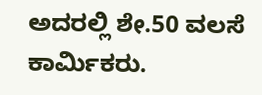ಅದರಲ್ಲಿ ಶೇ.50 ವಲಸೆ ಕಾರ್ವಿುಕರು.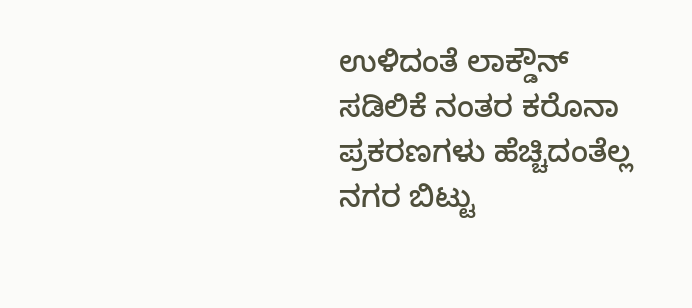ಉಳಿದಂತೆ ಲಾಕ್ಡೌನ್ ಸಡಿಲಿಕೆ ನಂತರ ಕರೊನಾ ಪ್ರಕರಣಗಳು ಹೆಚ್ಚಿದಂತೆಲ್ಲ ನಗರ ಬಿಟ್ಟು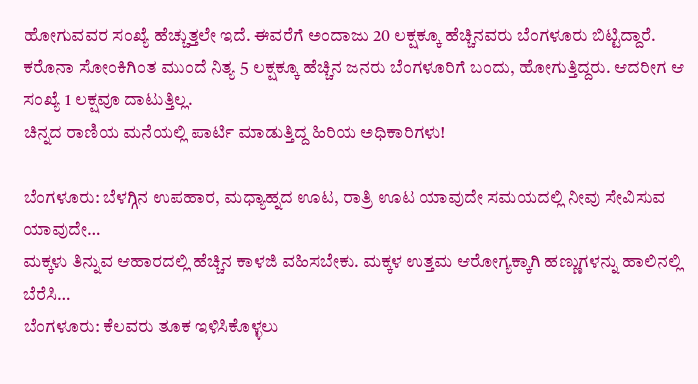ಹೋಗುವವರ ಸಂಖ್ಯೆ ಹೆಚ್ಚುತ್ತಲೇ ಇದೆ. ಈವರೆಗೆ ಅಂದಾಜು 20 ಲಕ್ಷಕ್ಕೂ ಹೆಚ್ಚಿನವರು ಬೆಂಗಳೂರು ಬಿಟ್ಟಿದ್ದಾರೆ. ಕರೊನಾ ಸೋಂಕಿಗಿಂತ ಮುಂದೆ ನಿತ್ಯ 5 ಲಕ್ಷಕ್ಕೂ ಹೆಚ್ಚಿನ ಜನರು ಬೆಂಗಳೂರಿಗೆ ಬಂದು, ಹೋಗುತ್ತಿದ್ದರು. ಆದರೀಗ ಆ ಸಂಖ್ಯೆ 1 ಲಕ್ಷವೂ ದಾಟುತ್ತಿಲ್ಲ.
ಚಿನ್ನದ ರಾಣಿಯ ಮನೆಯಲ್ಲಿ ಪಾರ್ಟಿ ಮಾಡುತ್ತಿದ್ದ ಹಿರಿಯ ಅಧಿಕಾರಿಗಳು!

ಬೆಂಗಳೂರು: ಬೆಳಗ್ಗಿನ ಉಪಹಾರ, ಮಧ್ಯಾಹ್ನದ ಊಟ, ರಾತ್ರಿ ಊಟ ಯಾವುದೇ ಸಮಯದಲ್ಲಿ ನೀವು ಸೇವಿಸುವ ಯಾವುದೇ…
ಮಕ್ಕಳು ತಿನ್ನುವ ಆಹಾರದಲ್ಲಿ ಹೆಚ್ಚಿನ ಕಾಳಜಿ ವಹಿಸಬೇಕು. ಮಕ್ಕಳ ಉತ್ತಮ ಆರೋಗ್ಯಕ್ಕಾಗಿ ಹಣ್ಣುಗಳನ್ನು ಹಾಲಿನಲ್ಲಿ ಬೆರೆಸಿ…
ಬೆಂಗಳೂರು: ಕೆಲವರು ತೂಕ ಇಳಿಸಿಕೊಳ್ಳಲು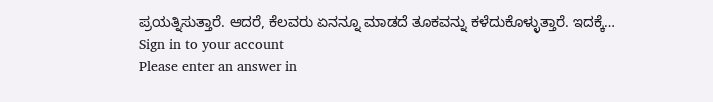ಪ್ರಯತ್ನಿಸುತ್ತಾರೆ. ಆದರೆ, ಕೆಲವರು ಏನನ್ನೂ ಮಾಡದೆ ತೂಕವನ್ನು ಕಳೆದುಕೊಳ್ಳುತ್ತಾರೆ. ಇದಕ್ಕೆ…
Sign in to your account
Please enter an answer in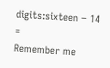digits:sixteen − 14 =
Remember me